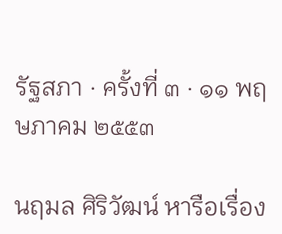รัฐสภา · ครั้งที่ ๓ · ๑๑ พฤษภาคม ๒๕๕๓

นฤมล ศิริวัฒน์ หารือเรื่อง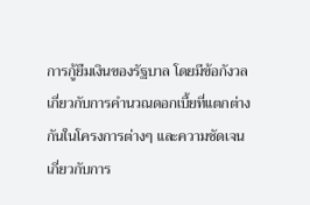การกู้ยืมเงินของรัฐบาล โดยมีข้อกังวลเกี่ยวกับการคำนวณดอกเบี้ยที่แตกต่างกันในโครงการต่างๆ และความชัดเจนเกี่ยวกับการ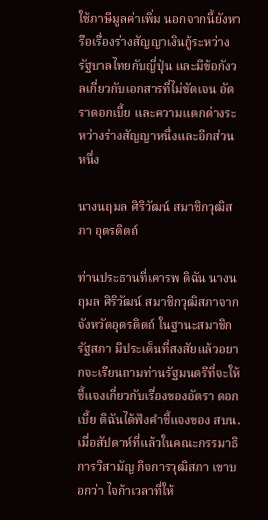ใช้ภาษีมูลค่าเพิ่ม นอกจากนี้ยังหารือเรื่องร่างสัญญาเงินกู้ระหว่างรัฐบาลไทยกับญี่ปุ่น และมีข้อกังวลเกี่ยวกับเอกสารที่ไม่ชัดเจน อัตราดอกเบี้ย และความแตกต่างระหว่างร่างสัญญาหนึ่งและอีกส่วนหนึ่ง

นางนฤมล ศิริวัฒน์ สมาชิกวุฒิสภา อุตรดิตถ์

ท่านประธานที่เคารพ ดิฉัน นางนฤมล ศิริวัฒน์ สมาชิกวุฒิสภาจากจังหวัดอุตรดิตถ์ ในฐานะสมาชิกรัฐสภา มีประเด็นที่สงสัยแล้วอยากจะเรียนถามท่านรัฐมนตรีที่จะให้ชี้แจงเกี่ยวกับเรื่องของอัตรา ดอกเบี้ย ดิฉันได้ฟังคําชี้แจงของ สบน. เมื่อสัปดาห์ที่แล้วในคณะกรรมาธิการวิสามัญ กิจการวุฒิสภา เขาบอกว่า ไจก้าเวลาที่ให้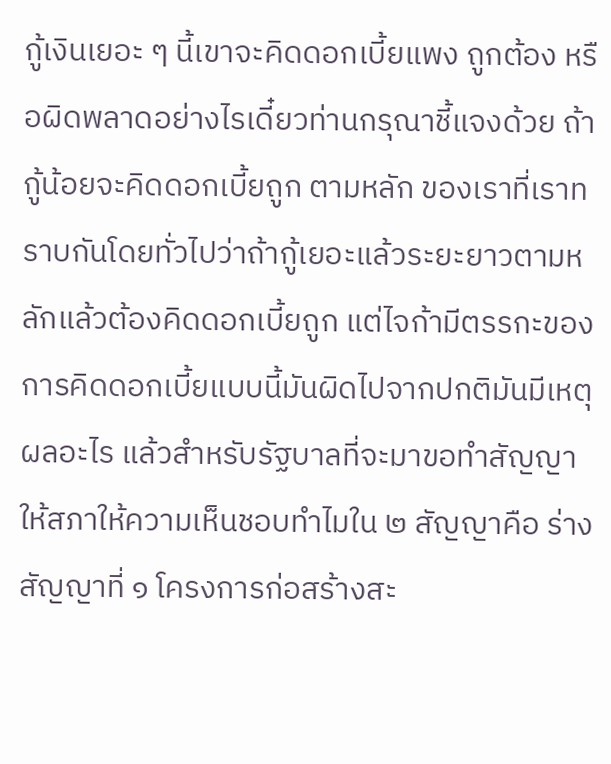กู้เงินเยอะ ๆ นี้เขาจะคิดดอกเบี้ยแพง ถูกต้อง หรือผิดพลาดอย่างไรเดี๋ยวท่านกรุณาชี้แจงด้วย ถ้ากู้น้อยจะคิดดอกเบี้ยถูก ตามหลัก ของเราที่เราทราบกันโดยทั่วไปว่าถ้ากู้เยอะแล้วระยะยาวตามหลักแล้วต้องคิดดอกเบี้ยถูก แต่ไจก้ามีตรรกะของการคิดดอกเบี้ยแบบนี้มันผิดไปจากปกติมันมีเหตุผลอะไร แล้วสําหรับรัฐบาลที่จะมาขอทําสัญญาให้สภาให้ความเห็นชอบทําไมใน ๒ สัญญาคือ ร่างสัญญาที่ ๑ โครงการก่อสร้างสะ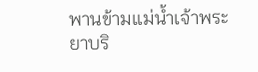พานข้ามแม่นํ้าเจ้าพระยาบริ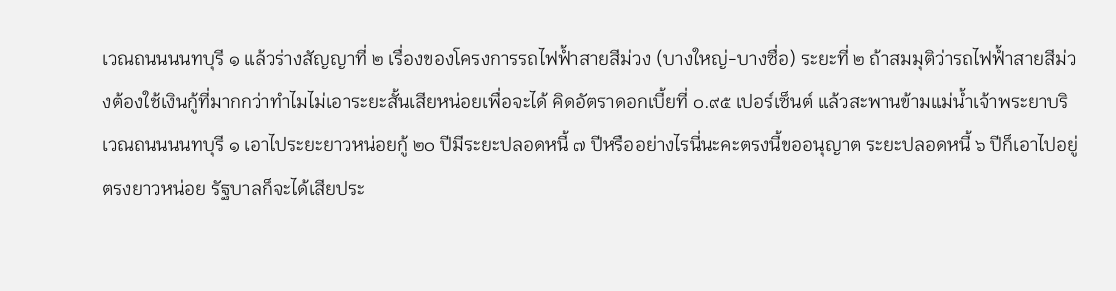เวณถนนนนทบุรี ๑ แล้วร่างสัญญาที่ ๒ เรื่องของโครงการรถไฟฟ้ำสายสีม่วง (บางใหญ่-บางซื่อ) ระยะที่ ๒ ถ้าสมมุติว่ารถไฟฟ้ำสายสีม่วงต้องใช้เงินกู้ที่มากกว่าทําไมไม่เอาระยะสั้นเสียหน่อยเพื่อจะได้ คิดอัตราดอกเบี้ยที่ ๐.๙๕ เปอร์เซ็นต์ แล้วสะพานข้ามแม่นํ้าเจ้าพระยาบริเวณถนนนนทบุรี ๑ เอาไประยะยาวหน่อยกู้ ๒๐ ปีมีระยะปลอดหนี้ ๗ ปีหรืออย่างไรนี่นะคะตรงนี้ขออนุญาต ระยะปลอดหนี้ ๖ ปีก็เอาไปอยู่ตรงยาวหน่อย รัฐบาลก็จะได้เสียประ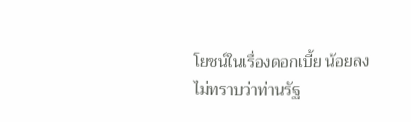โยชน์ในเรื่องดอกเบี้ย น้อยลง ไม่ทราบว่าท่านรัฐ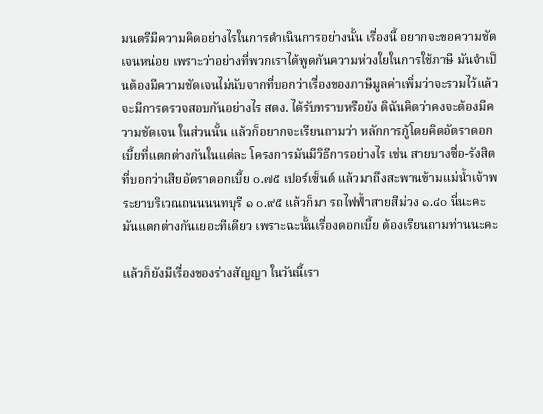มนตรีมีความคิดอย่างไรในการดําเนินการอย่างนั้น เรื่องนี้ อยากจะขอความชัดเจนหน่อย เพราะว่าอย่างที่พวกเราได้พูดกันความห่วงใยในการใช้ภาษี มันจําเป็นต้องมีความชัดเจนไม่นับจากที่บอกว่าเรื่องของภาษีมูลค่าเพิ่มว่าจะรวมไว้แล้ว จะมีการตรวจสอบกันอย่างไร สตง. ได้รับทราบหรือยัง ดิฉันคิดว่าคงจะต้องมีความชัดเจน ในส่วนนั้น แล้วก็อยากจะเรียนถามว่า หลักการกู้โดยคิดอัตราดอกเบี้ยที่แตกต่างกันในแต่ละ โครงการมันมีวิธีการอย่างไร เช่น สายบางซื่อ-รังสิตที่บอกว่าเสียอัตราดอกเบี้ย ๐.๗๕ เปอร์เซ็นต์ แล้วมาถึงสะพานข้ามแม่นํ้าเจ้าพระยาบริเวณถนนนนทบุรี ๑ ๐.๙๕ แล้วก็มา รถไฟฟ้ำสายสีม่วง ๑.๔๐ นี่นะคะ มันแตกต่างกันเยอะทีเดียว เพราะฉะนั้นเรื่องดอกเบี้ย ต้องเรียนถามท่านนะคะ

แล้วก็ยังมีเรื่องของร่างสัญญา ในวันนี้เรา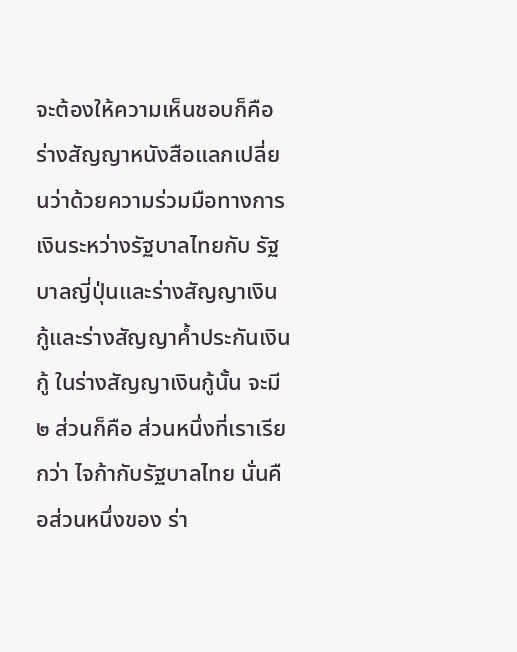จะต้องให้ความเห็นชอบก็คือ ร่างสัญญาหนังสือแลกเปลี่ยนว่าด้วยความร่วมมือทางการเงินระหว่างรัฐบาลไทยกับ รัฐบาลญี่ปุ่นและร่างสัญญาเงินกู้และร่างสัญญาคํ้าประกันเงินกู้ ในร่างสัญญาเงินกู้นั้น จะมี ๒ ส่วนก็คือ ส่วนหนึ่งที่เราเรียกว่า ไจก้ากับรัฐบาลไทย นั่นคือส่วนหนึ่งของ ร่า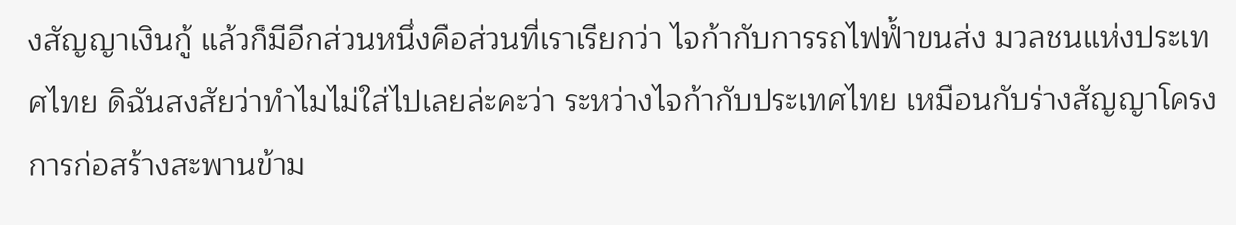งสัญญาเงินกู้ แล้วก็มีอีกส่วนหนึ่งคือส่วนที่เราเรียกว่า ไจก้ากับการรถไฟฟ้ำขนส่ง มวลชนแห่งประเทศไทย ดิฉันสงสัยว่าทําไมไม่ใส่ไปเลยล่ะคะว่า ระหว่างไจก้ากับประเทศไทย เหมือนกับร่างสัญญาโครงการก่อสร้างสะพานข้าม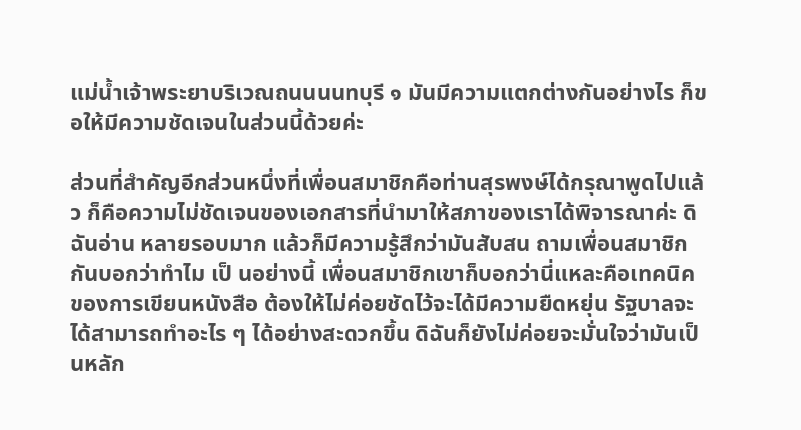แม่นํ้าเจ้าพระยาบริเวณถนนนนทบุรี ๑ มันมีความแตกต่างกันอย่างไร ก็ขอให้มีความชัดเจนในส่วนนี้ด้วยค่ะ

ส่วนที่สําคัญอีกส่วนหนึ่งที่เพื่อนสมาชิกคือท่านสุรพงษ์ได้กรุณาพูดไปแล้ว ก็คือความไม่ชัดเจนของเอกสารที่นํามาให้สภาของเราได้พิจารณาค่ะ ดิฉันอ่าน หลายรอบมาก แล้วก็มีความรู้สึกว่ามันสับสน ถามเพื่อนสมาชิกกันบอกว่าทําไม เป็ นอย่างนี้ เพื่อนสมาชิกเขาก็บอกว่านี่แหละคือเทคนิคของการเขียนหนังสือ ต้องให้ไม่ค่อยชัดไว้จะได้มีความยืดหยุ่น รัฐบาลจะได้สามารถทําอะไร ๆ ได้อย่างสะดวกขึ้น ดิฉันก็ยังไม่ค่อยจะมั่นใจว่ามันเป็นหลัก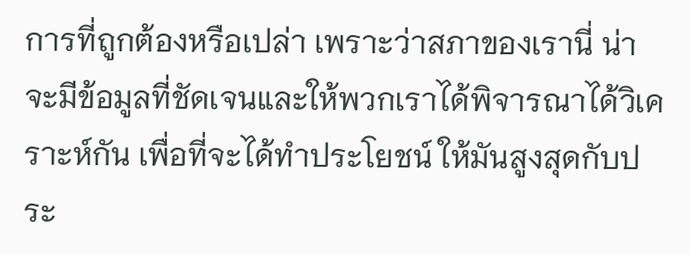การที่ถูกต้องหรือเปล่า เพราะว่าสภาของเรานี่ น่าจะมีข้อมูลที่ชัดเจนและให้พวกเราได้พิจารณาได้วิเคราะห์กัน เพื่อที่จะได้ทําประโยชน์ ให้มันสูงสุดกับประ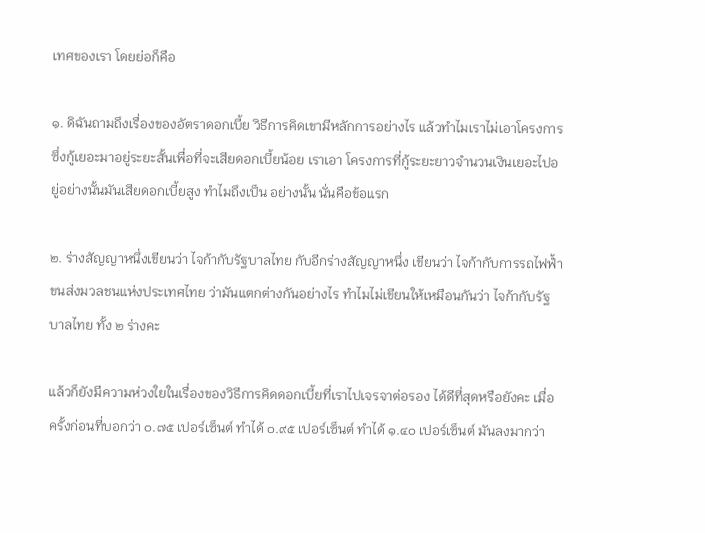เทศของเรา โดยย่อก็คือ

๑. ดิฉันถามถึงเรื่องของอัตราดอกเบี้ย วิธีการคิดเขามีหลักการอย่างไร แล้วทําไมเราไม่เอาโครงการซึ่งกู้เยอะมาอยู่ระยะสั้นเพื่อที่จะเสียดอกเบี้ยน้อย เราเอา โครงการที่กู้ระยะยาวจํานวนเงินเยอะไปอยู่อย่างนั้นมันเสียดอกเบี้ยสูง ทําไมถึงเป็น อย่างนั้น นั่นคือข้อแรก

๒. ร่างสัญญาหนึ่งเขียนว่า ไจก้ากับรัฐบาลไทย กับอีกร่างสัญญาหนึ่ง เขียนว่า ไจก้ากับการรถไฟฟ้ำขนส่งมวลชนแห่งประเทศไทย ว่ามันแตกต่างกันอย่างไร ทําไมไม่เขียนให้เหมือนกันว่า ไจก้ากับรัฐบาลไทย ทั้ง ๒ ร่างคะ

แล้วก็ยังมีความห่วงใยในเรื่องของวิธีการคิดดอกเบี้ยที่เราไปเจรจาต่อรอง ได้ดีที่สุดหรือยังคะ เมื่อครั้งก่อนที่บอกว่า ๐.๗๕ เปอร์เซ็นต์ ทําได้ ๐.๙๕ เปอร์เซ็นต์ ทําได้ ๑.๔๐ เปอร์เซ็นต์ มันลงมากว่า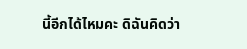นี้อีกได้ไหมคะ ดิฉันคิดว่า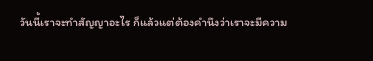วันนี้เราจะทําสัญญาอะไร ก็แล้วแต่ต้องคํานึงว่าเราจะมีความ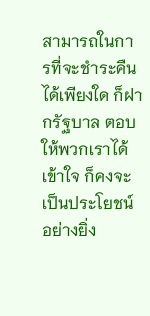สามารถในการที่จะชําระคืนได้เพียงใด ก็ฝากรัฐบาล ตอบให้พวกเราได้เข้าใจ ก็คงจะเป็นประโยชน์อย่างยิ่ง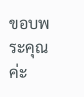ขอบพระคุณค่ะ